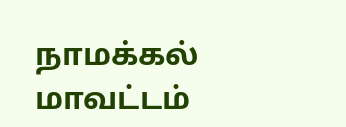நாமக்கல் மாவட்டம்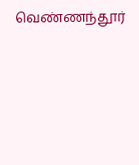வெண்ணந்தூர்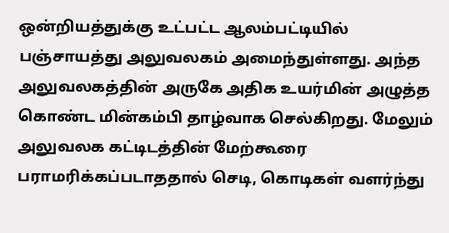ஒன்றியத்துக்கு உட்பட்ட ஆலம்பட்டியில் பஞ்சாயத்து அலுவலகம் அமைந்துள்ளது. அந்த அலுவலகத்தின் அருகே அதிக உயர்மின் அழுத்த கொண்ட மின்கம்பி தாழ்வாக செல்கிறது. மேலும் அலுவலக கட்டிடத்தின் மேற்கூரை பராமரிக்கப்படாததால் செடி, கொடிகள் வளர்ந்து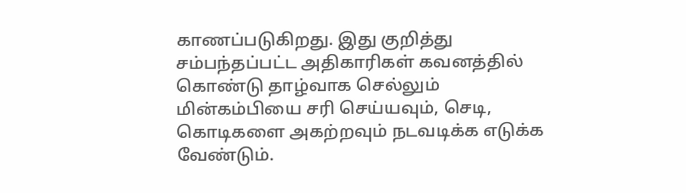காணப்படுகிறது. இது குறித்து சம்பந்தப்பட்ட அதிகாரிகள் கவனத்தில் கொண்டு தாழ்வாக செல்லும் மின்கம்பியை சரி செய்யவும், செடி, கொடிகளை அகற்றவும் நடவடிக்க எடுக்க வேண்டும்.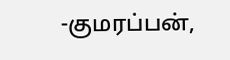-குமரப்பன்,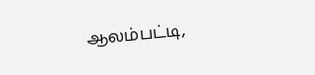ஆலம்பட்டி,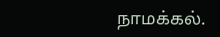நாமக்கல்.